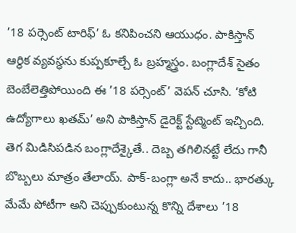’18 పర్సెంట్ టారిఫ్’ ఓ కనిపించని ఆయుధం. పాకిస్తాన్ ఆర్థిక వ్యవస్థను కుప్పకూల్చే ఓ బ్రహ్మస్త్రం. బంగ్లాదేశ్ సైతం బెంబేలెత్తిపోయింది ఈ ’18 పర్సెంట్’ వెపన్ చూసి. ‘కోటి ఉద్యోగాలు ఖతమ్’ అని పాకిస్తాన్ డైరెక్ట్ స్టేట్మెంట్ ఇచ్చింది. తెగ మిడిసిపడిన బంగ్లాదేశ్కైతే.. దెబ్బ తగిలినట్టే లేదు గానీ బొబ్బలు మాత్రం తేలాయ్. పాక్-బంగ్లా అనే కాదు.. భారత్కు మేమే పోటీగా అని చెప్పుకుంటున్న కొన్ని దేశాలు ’18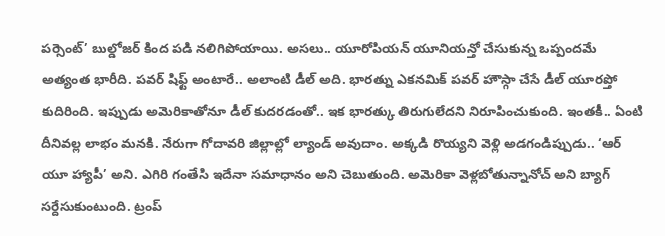పర్సెంట్’ బుల్డోజర్ కింద పడి నలిగిపోయాయి. అసలు.. యూరోపియన్ యూనియన్తో చేసుకున్న ఒప్పందమే అత్యంత భారీది. పవర్ షిఫ్ట్ అంటారే.. అలాంటి డీల్ అది. భారత్ను ఎకనమిక్ పవర్ హౌస్గా చేసే డీల్ యూరప్తో కుదిరింది. ఇప్పుడు అమెరికాతోనూ డీల్ కుదరడంతో.. ఇక భారత్కు తిరుగులేదని నిరూపించుకుంది. ఇంతకీ.. ఏంటి దీనివల్ల లాభం మనకి. నేరుగా గోదావరి జిల్లాల్లో ల్యాండ్ అవుదాం. అక్కడి రొయ్యని వెళ్లి అడగండిప్పుడు.. ‘ఆర్ యూ హ్యాపీ’ అని. ఎగిరి గంతేసి ఇదేనా సమాధానం అని చెబుతుంది. అమెరికా వెళ్లబోతున్నానోచ్ అని బ్యాగ్ సర్దేసుకుంటుంది. ట్రంప్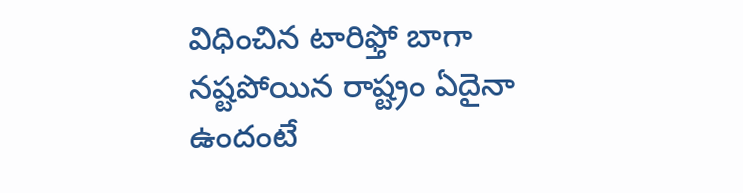విధించిన టారిఫ్తో బాగా నష్టపోయిన రాష్ట్రం ఏదైనా ఉందంటే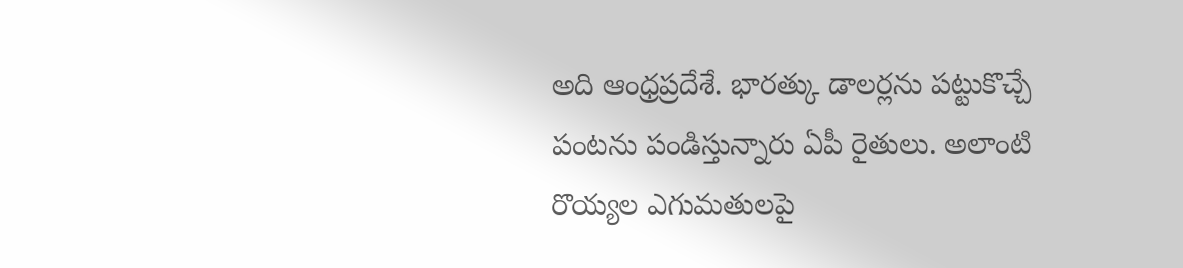అది ఆంధ్రప్రదేశే. భారత్కు డాలర్లను పట్టుకొచ్చే పంటను పండిస్తున్నారు ఏపీ రైతులు. అలాంటి రొయ్యల ఎగుమతులపై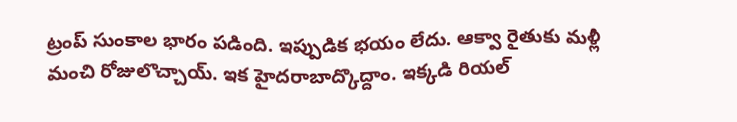ట్రంప్ సుంకాల భారం పడింది. ఇప్పుడిక భయం లేదు. ఆక్వా రైతుకు మళ్లీ మంచి రోజులొచ్చాయ్. ఇక హైదరాబాద్కొద్దాం. ఇక్కడి రియల్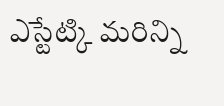ఎస్టేట్కి మరిన్ని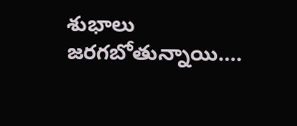శుభాలు జరగబోతున్నాయి....